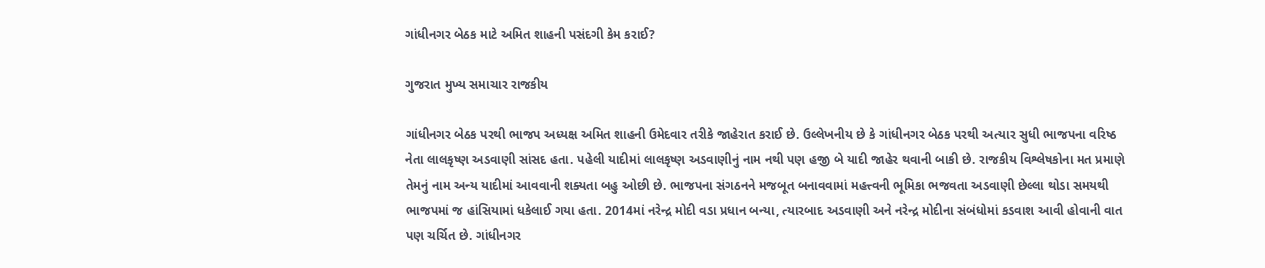ગાંધીનગર બેઠક માટે અમિત શાહની પસંદગી કેમ કરાઈ?

ગુજરાત મુખ્ય સમાચાર રાજકીય

ગાંધીનગર બેઠક પરથી ભાજપ અધ્યક્ષ અમિત શાહની ઉમેદવાર તરીકે જાહેરાત કરાઈ છે. ઉલ્લેખનીય છે કે ગાંધીનગર બેઠક પરથી અત્યાર સુધી ભાજપના વરિષ્ઠ નેતા લાલકૃષ્ણ અડવાણી સાંસદ હતા. પહેલી યાદીમાં લાલકૃષ્ણ અડવાણીનું નામ નથી પણ હજી બે યાદી જાહેર થવાની બાકી છે. રાજકીય વિશ્લેષકોના મત પ્રમાણે તેમનું નામ અન્ય યાદીમાં આવવાની શક્યતા બહુ ઓછી છે. ભાજપના સંગઠનને મજબૂત બનાવવામાં મહત્ત્વની ભૂમિકા ભજવતા અડવાણી છેલ્લા થોડા સમયથી ભાજપમાં જ હાંસિયામાં ધકેલાઈ ગયા હતા. 2014માં નરેન્દ્ર મોદી વડા પ્રધાન બન્યા, ત્યારબાદ અડવાણી અને નરેન્દ્ર મોદીના સંબંધોમાં કડવાશ આવી હોવાની વાત પણ ચર્ચિત છે. ગાંધીનગર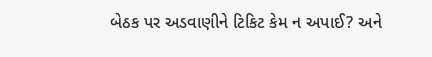બેઠક પર અડવાણીને ટિકિટ કેમ ન અપાઈ? અને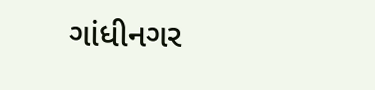ગાંધીનગર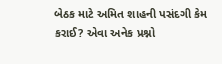બેઠક માટે અમિત શાહની પસંદગી કેમ કરાઈ? એવા અનેક પ્રશ્નો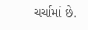ચર્ચામાં છે.